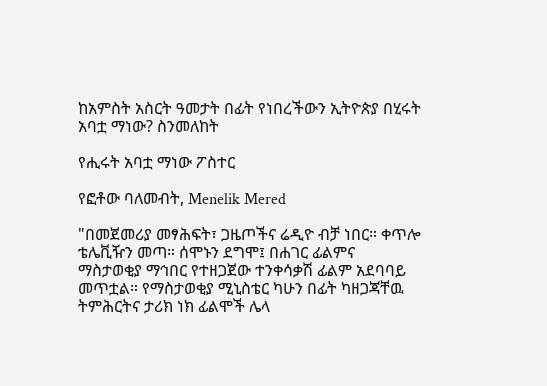ከአምስት አስርት ዓመታት በፊት የነበረችውን ኢትዮጵያ በሂሩት አባቷ ማነው? ስንመለከት

የሒሩት አባቷ ማነው ፖስተር

የፎቶው ባለመብት, Menelik Mered

"በመጀመሪያ መፃሕፍት፣ ጋዜጦችና ሬዲዮ ብቻ ነበር። ቀጥሎ ቴሌቪዥን መጣ። ሰሞኑን ደግሞ፤ በሐገር ፊልምና ማስታወቂያ ማኅበር የተዘጋጀው ተንቀሳቃሽ ፊልም አደባባይ መጥቷል። የማስታወቂያ ሚኒስቴር ካሁን በፊት ካዘጋጃቸዉ ትምሕርትና ታሪክ ነክ ፊልሞች ሌላ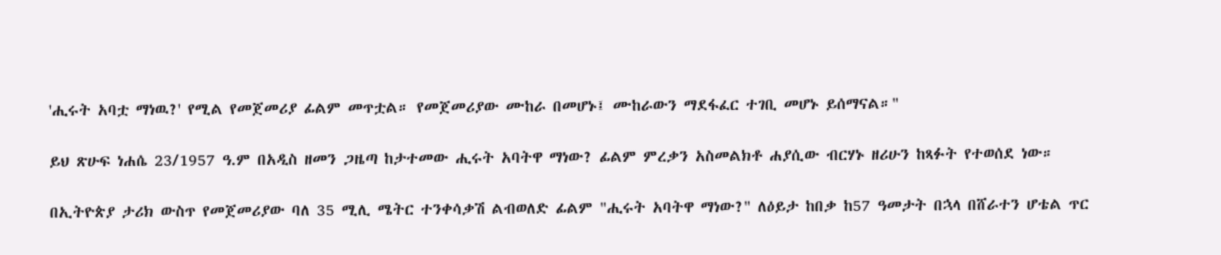'ሒሩት አባቷ ማነዉ?' የሚል የመጀመሪያ ፊልም መጥቷል። የመጀመሪያው ሙከራ በመሆኑ፤ ሙከራውን ማደፋፈር ተገቢ መሆኑ ይሰማናል።"

ይህ ጽሁፍ ነሐሴ 23/1957 ዓ.ም በአዲስ ዘመን ጋዜጣ ከታተመው ሒሩት አባትዋ ማነው? ፊልም ምረቃን አስመልክቶ ሐያሲው ብርሃኑ ዘሪሁን ከጻፉት የተወሰደ ነው።

በኢትዮጵያ ታሪክ ውስጥ የመጀመሪያው ባለ 35 ሚሊ ሜትር ተንቀሳቃሽ ልብወለድ ፊልም "ሒሩት አባትዋ ማነው?" ለዕይታ ከበቃ ከ57 ዓመታት በኋላ በሸራተን ሆቴል ጥር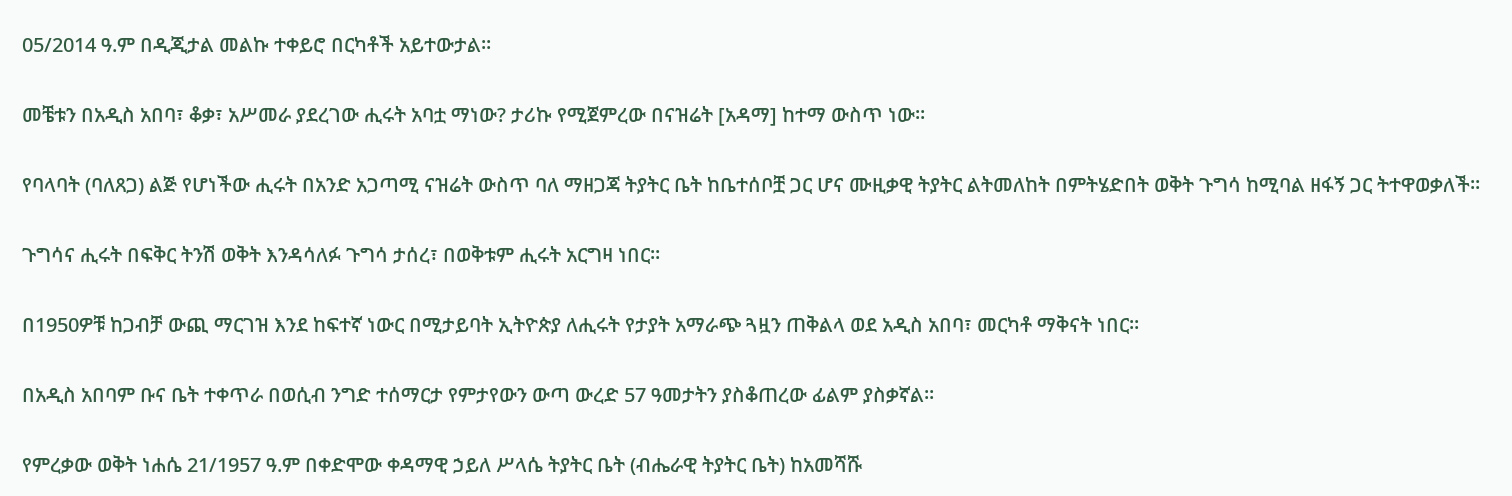05/2014 ዓ.ም በዲጂታል መልኩ ተቀይሮ በርካቶች አይተውታል።

መቼቱን በአዲስ አበባ፣ ቆቃ፣ አሥመራ ያደረገው ሒሩት አባቷ ማነው? ታሪኩ የሚጀምረው በናዝሬት [አዳማ] ከተማ ውስጥ ነው።

የባላባት (ባለጸጋ) ልጅ የሆነችው ሒሩት በአንድ አጋጣሚ ናዝሬት ውስጥ ባለ ማዘጋጃ ትያትር ቤት ከቤተሰቦቿ ጋር ሆና ሙዚቃዊ ትያትር ልትመለከት በምትሄድበት ወቅት ጉግሳ ከሚባል ዘፋኝ ጋር ትተዋወቃለች።

ጉግሳና ሒሩት በፍቅር ትንሽ ወቅት እንዳሳለፉ ጉግሳ ታሰረ፣ በወቅቱም ሒሩት አርግዛ ነበር።

በ1950ዎቹ ከጋብቻ ውጪ ማርገዝ እንደ ከፍተኛ ነውር በሚታይባት ኢትዮጵያ ለሒሩት የታያት አማራጭ ጓዟን ጠቅልላ ወደ አዲስ አበባ፣ መርካቶ ማቅናት ነበር።

በአዲስ አበባም ቡና ቤት ተቀጥራ በወሲብ ንግድ ተሰማርታ የምታየውን ውጣ ውረድ 57 ዓመታትን ያስቆጠረው ፊልም ያስቃኛል።

የምረቃው ወቅት ነሐሴ 21/1957 ዓ.ም በቀድሞው ቀዳማዊ ኃይለ ሥላሴ ትያትር ቤት (ብሔራዊ ትያትር ቤት) ከአመሻሹ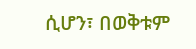ሲሆን፣ በወቅቱም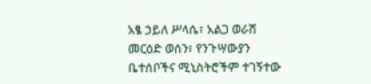አፄ ኃይለ ሥላሴ፣ አልጋ ወራሽ መርዕድ ወሰን፣ የንጉሣውያን ቤተሰቦችና ሚኒስትሮችም ተገኝተው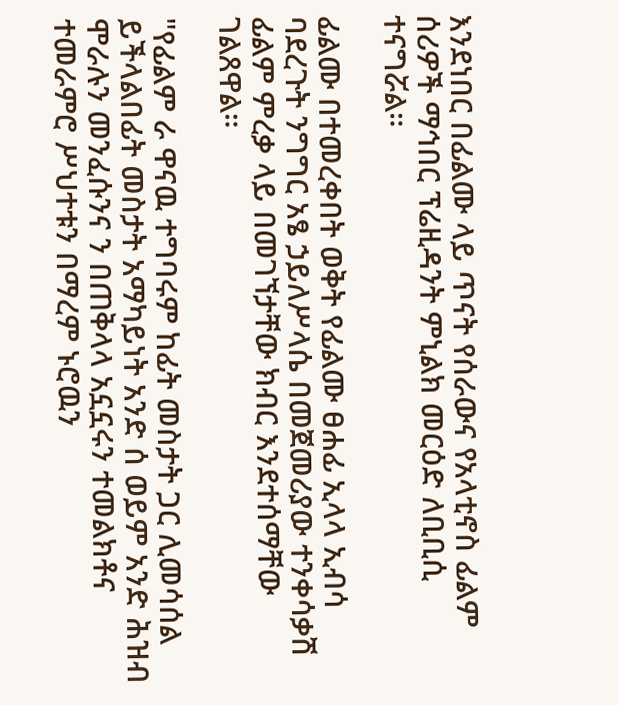እንደነበር በፊልሙ ላይ ጥናት የሰራውና የአላቲኖስ ፊልም ሰሪዎች ማኅበር ፕሬዚዳንት ምኒልክ መርዕድ ለቢቢሲ ተናግሯል።

ፊልሙ በተመረቀበት ወቅት የፊልሙ ፀሐፊ ኢላላ ኢብሳ ባደረጉት ንግግር አፄ ኃይለሥላሴ በመጀመሪያው ተንቀሳቃሽ ፊልም ምረቃ ላይ በመገኘታቸው ክብር እንደተሰማቸው ገልጸዋል።

"የፊልም ራ ዋናዉ ተግባሩም ከፊት መስታት ጋር ሊመሳሰል ይችላልበፊት መስታት አማካይነት አንድ ሰ ወይም አንድ ሕዝብ ሞራሉን መንፈሱንና ን በጠቅላላ አኗኗሩን ተመልክቶና ተመራምሮ ሥህተቱን በማረም ኑሮዉን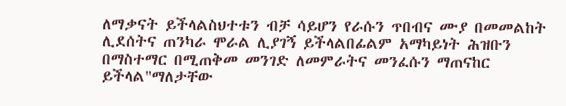ለማቃናት ይችላልስህተቱን ብቻ ሳይሆን የራሱን ጥበብና ሙያ በመመልከት ሊደሰትና ጠንካራ ሞራል ሊያገኝ ይችላልበፊልም አማካይነት ሕዝቡን በማስተማር በሚጠቅመ መንገድ ለመምራትና መንፈሱን ማጠናከር ይችላል"ማለታቸው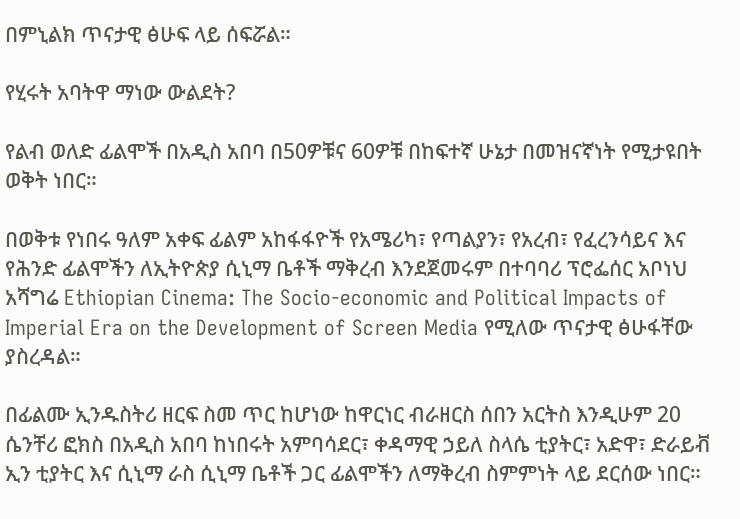በምኒልክ ጥናታዊ ፅሁፍ ላይ ሰፍሯል።

የሂሩት አባትዋ ማነው ውልደት?

የልብ ወለድ ፊልሞች በአዲስ አበባ በ50ዎቹና 60ዎቹ በከፍተኛ ሁኔታ በመዝናኛነት የሚታዩበት ወቅት ነበር።

በወቅቱ የነበሩ ዓለም አቀፍ ፊልም አከፋፋዮች የአሜሪካ፣ የጣልያን፣ የአረብ፣ የፈረንሳይና እና የሕንድ ፊልሞችን ለኢትዮጵያ ሲኒማ ቤቶች ማቅረብ እንደጀመሩም በተባባሪ ፕሮፌሰር አቦነህ አሻግሬ Ethiopian Cinema: The Socio-economic and Political Impacts of Imperial Era on the Development of Screen Media የሚለው ጥናታዊ ፅሁፋቸው ያስረዳል።

በፊልሙ ኢንዱስትሪ ዘርፍ ስመ ጥር ከሆነው ከዋርነር ብራዘርስ ሰበን አርትስ እንዲሁም 20 ሴንቸሪ ፎክስ በአዲስ አበባ ከነበሩት አምባሳደር፣ ቀዳማዊ ኃይለ ስላሴ ቲያትር፣ አድዋ፣ ድራይቭ ኢን ቲያትር እና ሲኒማ ራስ ሲኒማ ቤቶች ጋር ፊልሞችን ለማቅረብ ስምምነት ላይ ደርሰው ነበር።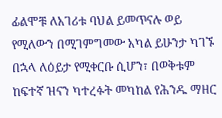ፊልሞቹ ለአገሪቱ ባህል ይመጥናሉ ወይ የሚለውን በሚገምግመው አካል ይሁንታ ካገኙ በኋላ ለዕይታ የሚቀርቡ ሲሆን፣ በወቅቱም ከፍተኛ ዝናን ካተረፉት መካከል የሕንዱ ማዘር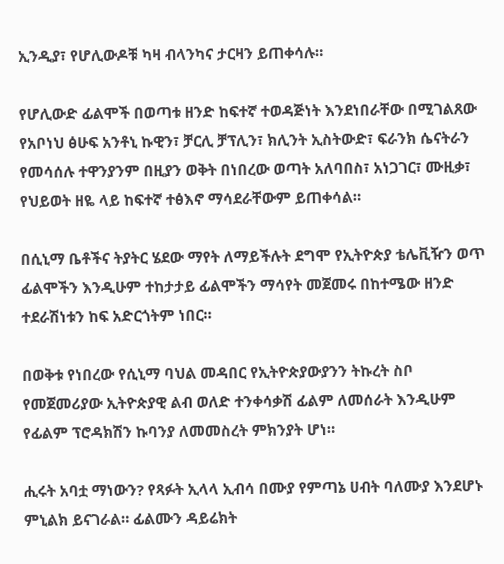ኢንዲያ፣ የሆሊውዶቹ ካዛ ብላንካና ታርዛን ይጠቀሳሉ።

የሆሊውድ ፊልሞች በወጣቱ ዘንድ ከፍተኛ ተወዳጅነት እንደነበራቸው በሚገልጸው የአቦነህ ፅሁፍ አንቶኒ ኩዊን፣ ቻርሊ ቻፕሊን፣ ክሊንት ኢስትውድ፣ ፍራንክ ሴናትራን የመሳሰሉ ተዋንያንም በዚያን ወቅት በነበረው ወጣት አለባበስ፣ አነጋገር፣ ሙዚቃ፣ የህይወት ዘዬ ላይ ከፍተኛ ተፅእኖ ማሳደራቸውም ይጠቀሳል።

በሲኒማ ቤቶችና ትያትር ሄደው ማየት ለማይችሉት ደግሞ የኢትዮጵያ ቴሌቪዥን ወጥ ፊልሞችን እንዲሁም ተከታታይ ፊልሞችን ማሳየት መጀመሩ በከተሜው ዘንድ ተደራሽነቱን ከፍ አድርጎትም ነበር።

በወቅቱ የነበረው የሲኒማ ባህል መዳበር የኢትዮጵያውያንን ትኩረት ስቦ የመጀመሪያው ኢትዮጵያዊ ልብ ወለድ ተንቀሳቃሽ ፊልም ለመሰራት እንዲሁም የፊልም ፕሮዳክሽን ኩባንያ ለመመስረት ምክንያት ሆነ።

ሒሩት አባቷ ማነውን? የጻፉት ኢላላ ኢብሳ በሙያ የምጣኔ ሀብት ባለሙያ እንደሆኑ ምኒልክ ይናገራል። ፊልሙን ዳይሬክት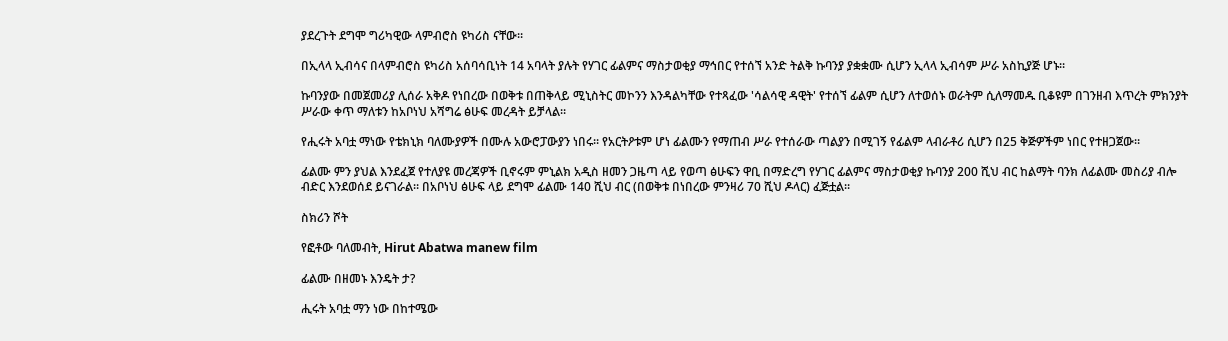ያደረጉት ደግሞ ግሪካዊው ላምብሮስ ዩካሪስ ናቸው።

በኢላላ ኢብሳና በላምብሮስ ዩካሪስ አሰባሳቢነት 14 አባላት ያሉት የሃገር ፊልምና ማስታወቂያ ማኅበር የተሰኘ አንድ ትልቅ ኩባንያ ያቋቋሙ ሲሆን ኢላላ ኢብሳም ሥራ አስኪያጅ ሆኑ።

ኩባንያው በመጀመሪያ ሊሰራ አቅዶ የነበረው በወቅቱ በጠቅላይ ሚኒስትር መኮንን እንዳልካቸው የተጻፈው 'ሳልሳዊ ዳዊት' የተሰኘ ፊልም ሲሆን ለተወሰኑ ወራትም ሲለማመዱ ቢቆዩም በገንዘብ እጥረት ምክንያት ሥራው ቀጥ ማለቱን ከአቦነህ አሻግሬ ፅሁፍ መረዳት ይቻላል።

የሒሩት አባቷ ማነው የቴክኒክ ባለሙያዎች በሙሉ አውሮፓውያን ነበሩ። የአርትዖቱም ሆነ ፊልሙን የማጠብ ሥራ የተሰራው ጣልያን በሚገኝ የፊልም ላብራቶሪ ሲሆን በ25 ቅጅዎችም ነበር የተዘጋጀው።

ፊልሙ ምን ያህል እንደፈጀ የተለያዩ መረጃዎች ቢኖሩም ምኒልክ አዲስ ዘመን ጋዜጣ ላይ የወጣ ፅሁፍን ዋቢ በማድረግ የሃገር ፊልምና ማስታወቂያ ኩባንያ 200 ሺህ ብር ከልማት ባንክ ለፊልሙ መስሪያ ብሎ ብድር እንደወሰደ ይናገራል። በአቦነህ ፅሁፍ ላይ ደግሞ ፊልሙ 140 ሺህ ብር (በወቅቱ በነበረው ምንዛሪ 70 ሺህ ዶላር) ፈጅቷል።

ስክሪን ሾት

የፎቶው ባለመብት, Hirut Abatwa manew film

ፊልሙ በዘመኑ እንዴት ታ?

ሒሩት አባቷ ማን ነው በከተሜው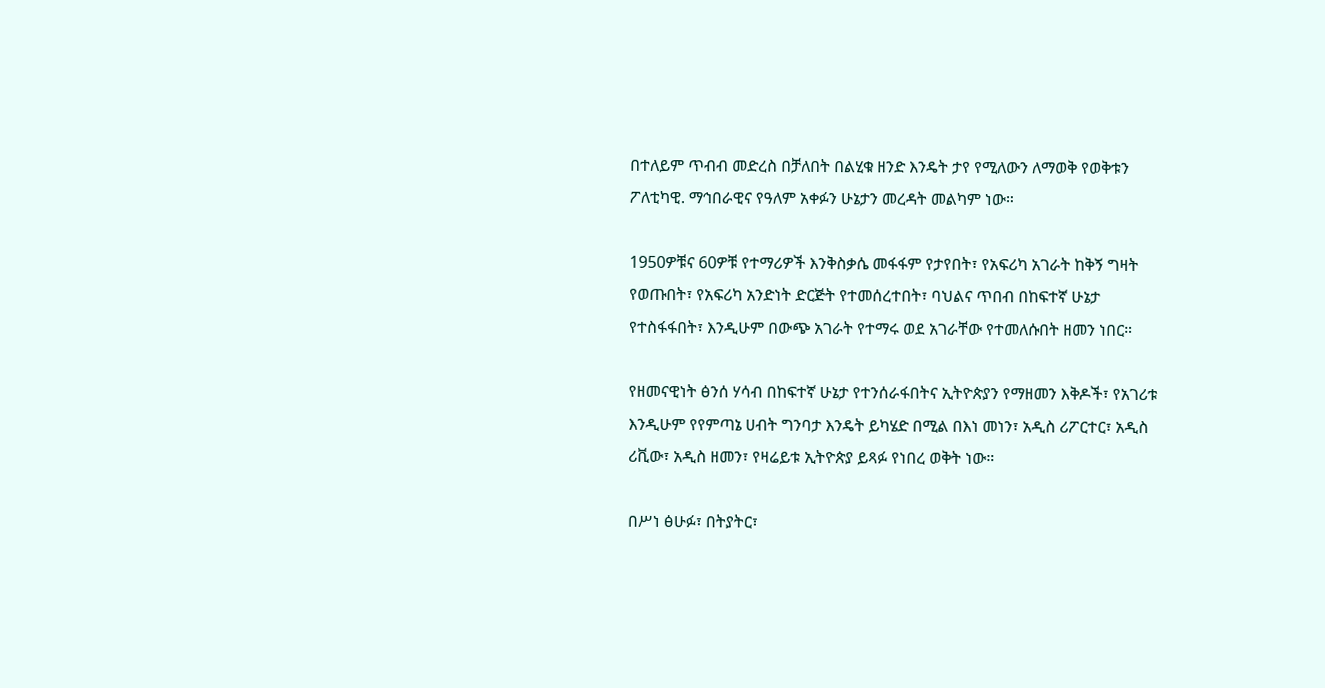በተለይም ጥብብ መድረስ በቻለበት በልሂቁ ዘንድ እንዴት ታየ የሚለውን ለማወቅ የወቅቱን ፖለቲካዊ. ማኅበራዊና የዓለም አቀፉን ሁኔታን መረዳት መልካም ነው።

1950ዎቹና 60ዎቹ የተማሪዎች እንቅስቃሴ መፋፋም የታየበት፣ የአፍሪካ አገራት ከቅኝ ግዛት የወጡበት፣ የአፍሪካ አንድነት ድርጅት የተመሰረተበት፣ ባህልና ጥበብ በከፍተኛ ሁኔታ የተስፋፋበት፣ እንዲሁም በውጭ አገራት የተማሩ ወደ አገራቸው የተመለሱበት ዘመን ነበር።

የዘመናዊነት ፅንሰ ሃሳብ በከፍተኛ ሁኔታ የተንሰራፋበትና ኢትዮጵያን የማዘመን እቅዶች፣ የአገሪቱ እንዲሁም የየምጣኔ ሀብት ግንባታ እንዴት ይካሄድ በሚል በእነ መነን፣ አዲስ ሪፖርተር፣ አዲስ ሪቪው፣ አዲስ ዘመን፣ የዛሬይቱ ኢትዮጵያ ይጻፉ የነበረ ወቅት ነው።

በሥነ ፅሁፉ፣ በትያትር፣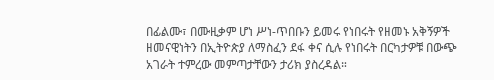በፊልሙ፣ በሙዚቃም ሆነ ሥነ-ጥበቡን ይመሩ የነበሩት የዘመኑ አቅኝዎች ዘመናዊነትን በኢትዮጵያ ለማስፈን ደፋ ቀና ሲሉ የነበሩት በርካታዎቹ በውጭ አገራት ተምረው መምጣታቸውን ታሪክ ያስረዳል።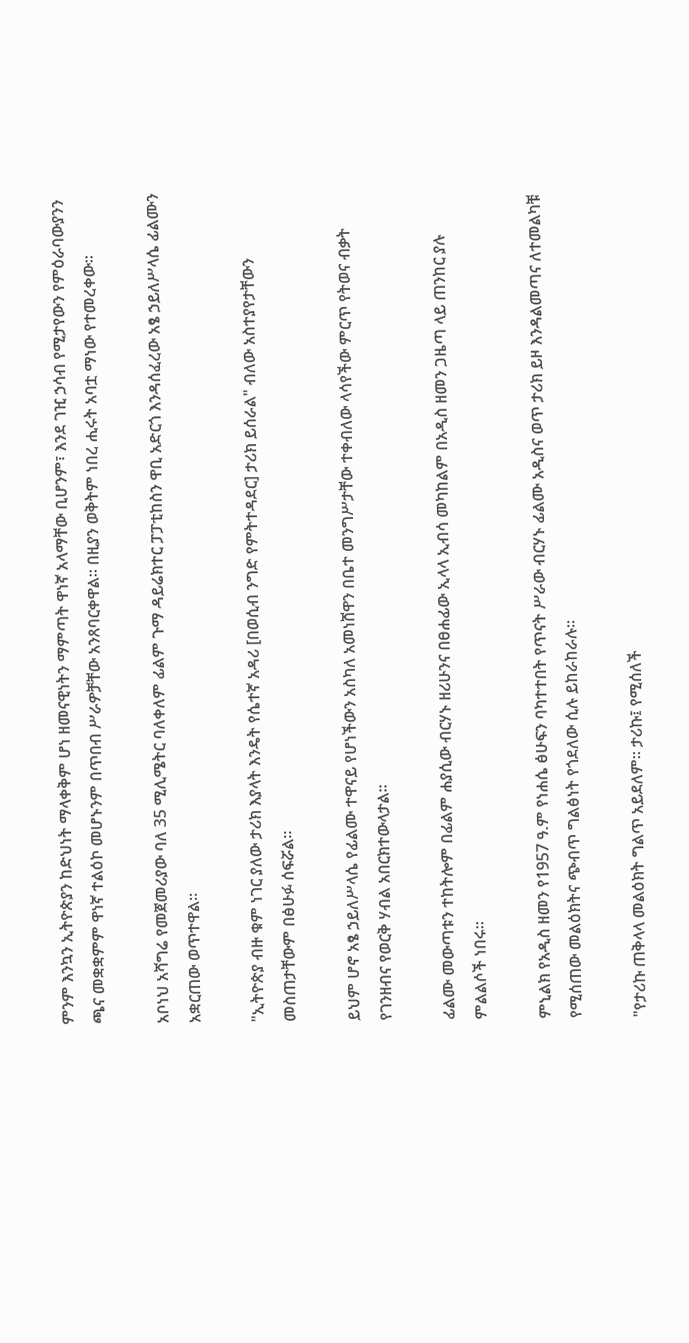ምንም እንኳን ኢትዮጵያን ከድህነት ማላቀቅም ሆነ ዘመናዊነትን ማምጣት ዋነኛ አላማቸው ቢሆንም፣ እንደ ገዢ ኃሳብ የሚታየውን የምዕራባውያንን ጫና መቋቋምም ዋነኛ ተልዕኮ መሆኑንም በጥበብ ሥራዎቻቸው አንጸባርቀዋል። በዚያን ወቅትም ነበረ ሒሩት አባቷ ማነው የተመረቀው።

አቦነህ አሻግሬ የመጀመሪያው ባለ 35 ሚሊሜትር ባለቀለም ፊልም ጉማ ዳይሬክተር ፓፓቲከስን ዋቢ አድርጎ እንዳሰፈረው አፄ ኃይለሥላሴ ፊልሙን አቋርጠው ወጥተዋል።

"ኢትዮጵያ ብዙ ቁም ነገር ያለው ታሪክ እያላት እንዴት የሴተኛ አዳሪ [በወሲብ ንግድ የምትተዳደር] ታሪክ ይሰራል" ብለው አስተያየታቸውን መስጠታቸውም በፅሁፉ ሰፍሯል።

ይህም ሆኖ አፄ ኃይለሥላሴ የፊልሙ ተዋናይ የሆነችውን አስካለ አመነሸዋን በቤተ መንግሥታቸው ተቀብለው ላሳየችው ምርጥ የትወና ብቃት የገንዘብና የወርቅ ሃብል አበርክተውላታል።

ፊልሙ መውጣቱን ተከትሎም በፊልም ሐያሲው ብርሃኑ ዘሪሁንና በፀሐፊው ኢላላ ኢብሳ መካከልም በአዲስ ዘመን ጋዜጣ ላይ ጠንከር ያሉ ምልልሶች ነበሩ።

ምኒልክ የአዲስ ዘመን የ1957 ዓ.ም የነሐሴ ፅሁፍን ባካተተበት የጥናት ሥራው ብርሃኑ ፊልሙ አዲስና ወጥ ታሪክ ይዞ እንዳልመጣና ለተመልካቹ የሚሰጠው መልዕክትና ጭብጥ ግልፅነት የጎደለው ሲሉ ይከራከራሉ።

"የታሪኩ ጠቅላላ መልዕክት ግልጥ አይደለም። ታሪኩ፤ የሚሰለች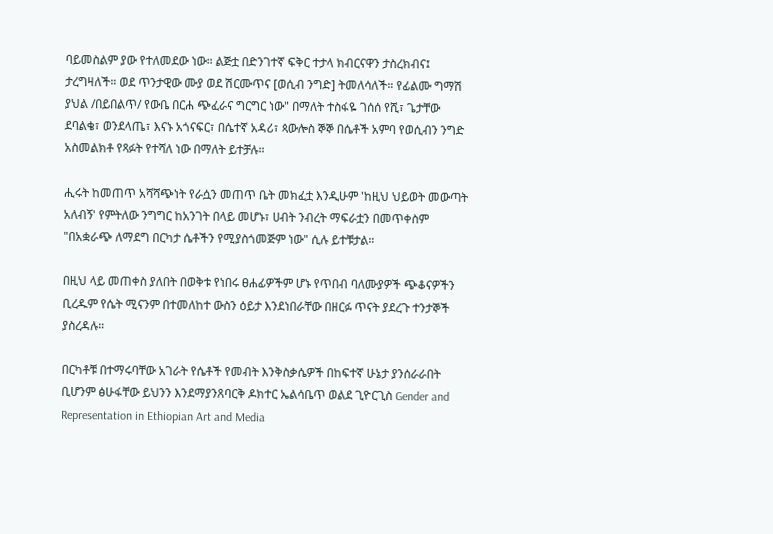ባይመስልም ያው የተለመደው ነው። ልጅቷ በድንገተኛ ፍቅር ተታላ ክብርናዋን ታስረክብና፤ ታረግዛለች። ወደ ጥንታዊው ሙያ ወደ ሽርሙጥና [ወሲብ ንግድ] ትመለሳለች። የፊልሙ ግማሽ ያህል /በይበልጥ/ የውቤ በርሐ ጭፈራና ግርግር ነው" በማለት ተስፋዬ ገሰሰ የሺ፣ ጌታቸው ደባልቄ፣ ወንደላጤ፣ እናኑ አጎናፍር፣ በሴተኛ አዳሪ፣ ጳውሎስ ኞኞ በሴቶች አምባ የወሲብን ንግድ አስመልክቶ የጻፉት የተሻለ ነው በማለት ይተቻሉ።

ሒሩት ከመጠጥ አሻሻጭነት የራሷን መጠጥ ቤት መክፈቷ እንዲሁም 'ከዚህ ህይወት መውጣት አለብኝ' የምትለው ንግግር ከአንገት በላይ መሆኑ፣ ሀብት ንብረት ማፍራቷን በመጥቀስም "በአቋራጭ ለማደግ በርካታ ሴቶችን የሚያስጎመጅም ነው" ሲሉ ይተቹታል።

በዚህ ላይ መጠቀስ ያለበት በወቅቱ የነበሩ ፀሐፊዎችም ሆኑ የጥበብ ባለሙያዎች ጭቆናዎችን ቢረዱም የሴት ሚናንም በተመለከተ ውስን ዕይታ እንደነበራቸው በዘርፉ ጥናት ያደረጉ ተንታኞች ያስረዳሉ።

በርካቶቹ በተማሩባቸው አገራት የሴቶች የመብት እንቅስቃሴዎች በከፍተኛ ሁኔታ ያንሰራራበት ቢሆንም ፅሁፋቸው ይህንን እንደማያንጸባርቅ ዶክተር ኤልሳቤጥ ወልደ ጊዮርጊስ Gender and Representation in Ethiopian Art and Media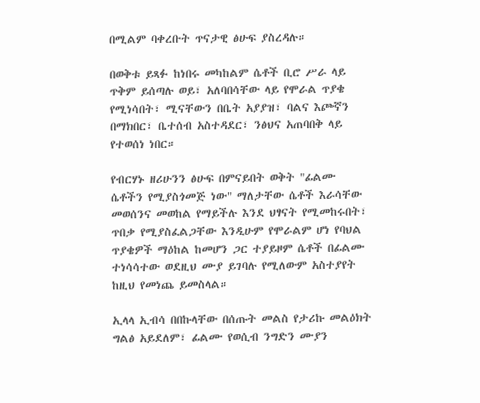በሚልም ባቀረቡት ጥናታዊ ፅሁፍ ያስረዳሉ።

በወቅቱ ይጻፉ ከነበሩ መካከልም ሴቶች ቢሮ ሥራ ላይ ጥቅም ይሰጣሉ ወይ፣ አለባበሳቸው ላይ የሞራል ጥያቄ የሚነሳበት፣ ሚናቸውን በቤት አያያዝ፣ ባልና እጮኛን በማክበር፣ ቤተሰብ አስተዳደር፣ ንፅህና አጠባበቅ ላይ የተወሰነ ነበር።

የብርሃኑ ዘሪሁንን ፅሁፍ በምናይበት ወቅት "ፊልሙ ሴቶችን የሚያስጎመጅ ነው" ማለታቸው ሴቶች እራሳቸው መወሰንና መወከል የማይችሉ እንደ ህፃናት የሚመከሩበት፣ ጥበቃ የሚያስፈልጋቸው እንዲሁም የሞራልም ሆነ የባህል ጥያቄዎች ማዕከል ከመሆን ጋር ተያይዞም ሴቶች በፊልሙ ተነሳሳተው ወደዚህ ሙያ ይገባሉ የሚለውም አስተያየት ከዚህ የመነጨ ይመስላል።

ኢላላ ኢብሳ በበኩላቸው በሰጡት መልስ የታሪኩ መልዕክት ግልፅ አይደለም፣ ፊልሙ የወሲብ ንግድን ሙያን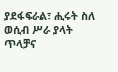ያደፋፍራል፣ ሒሩት ስለ ወሲብ ሥራ ያላት ጥላቻና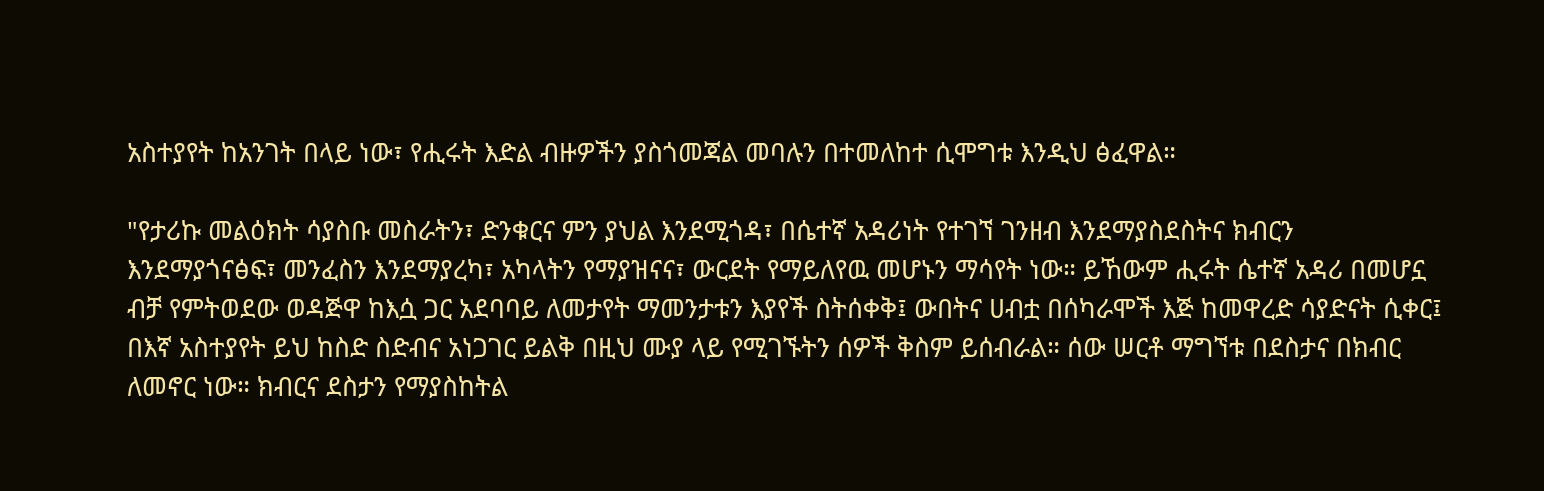አስተያየት ከአንገት በላይ ነው፣ የሒሩት እድል ብዙዎችን ያስጎመጃል መባሉን በተመለከተ ሲሞግቱ እንዲህ ፅፈዋል።

"የታሪኩ መልዕክት ሳያስቡ መስራትን፣ ድንቁርና ምን ያህል እንደሚጎዳ፣ በሴተኛ አዳሪነት የተገኘ ገንዘብ እንደማያስደስትና ክብርን እንደማያጎናፅፍ፣ መንፈስን እንደማያረካ፣ አካላትን የማያዝናና፣ ውርደት የማይለየዉ መሆኑን ማሳየት ነው። ይኸውም ሒሩት ሴተኛ አዳሪ በመሆኗ ብቻ የምትወደው ወዳጅዋ ከእሷ ጋር አደባባይ ለመታየት ማመንታቱን እያየች ስትሰቀቅ፤ ውበትና ሀብቷ በሰካራሞች እጅ ከመዋረድ ሳያድናት ሲቀር፤ በእኛ አስተያየት ይህ ከስድ ስድብና አነጋገር ይልቅ በዚህ ሙያ ላይ የሚገኙትን ሰዎች ቅስም ይሰብራል። ሰው ሠርቶ ማግኘቱ በደስታና በክብር ለመኖር ነው። ክብርና ደስታን የማያስከትል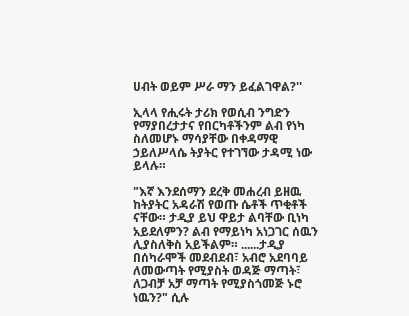ሀብት ወይም ሥራ ማን ይፈልገዋል?''

ኢላላ የሒሩት ታሪክ የወሲብ ንግድን የማያበረታታና የበርካቶችንም ልብ የነካ ስለመሆኑ ማሳያቸው በቀዳማዊ ኃይለሥላሴ ትያትር የተገኘው ታዳሚ ነው ይላሉ።

"እኛ እንደሰማን ደረቅ መሐረብ ይዘዉ ከትያትር አዳራሽ የወጡ ሴቶች ጥቂቶች ናቸው። ታዲያ ይህ ዋይታ ልባቸው ቢነካ አይደለምን? ልብ የማይነካ አነጋገር ሰዉን ሊያስለቅስ አይችልም። ......ታዲያ በሰካራሞች መደብደብ፣ አብሮ አደባባይ ለመውጣት የሚያስት ወዳጅ ማጣት፣ ለጋብቻ አቻ ማጣት የሚያስጎመጅ ኑሮ ነዉን?" ሲሉ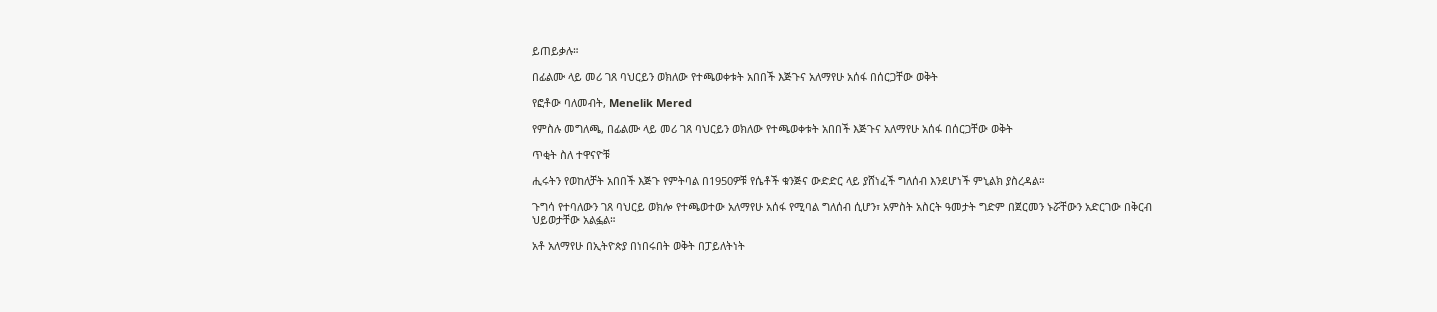ይጠይቃሉ።

በፊልሙ ላይ መሪ ገጸ ባህርይን ወክለው የተጫወቀቱት አበበች እጅጉና አለማየሁ አሰፋ በሰርጋቸው ወቅት

የፎቶው ባለመብት, Menelik Mered

የምስሉ መግለጫ, በፊልሙ ላይ መሪ ገጸ ባህርይን ወክለው የተጫወቀቱት አበበች እጅጉና አለማየሁ አሰፋ በሰርጋቸው ወቅት

ጥቂት ስለ ተዋናዮቹ

ሒሩትን የወከለቻት አበበች እጅጉ የምትባል በ1950ዎቹ የሴቶች ቁንጅና ውድድር ላይ ያሸነፈች ግለሰብ እንደሆነች ምኒልክ ያስረዳል።

ጉግሳ የተባለውን ገጸ ባህርይ ወክሎ የተጫወተው አለማየሁ አሰፋ የሚባል ግለሰብ ሲሆን፣ አምስት አስርት ዓመታት ግድም በጀርመን ኑሯቸውን አድርገው በቅርብ ህይወታቸው አልፏል።

አቶ አለማየሁ በኢትዮጵያ በነበሩበት ወቅት በፓይለትነት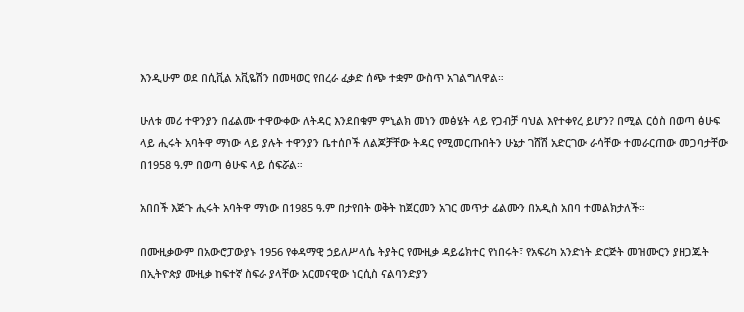እንዲሁም ወደ በሲቪል አቪዬሽን በመዛወር የበረራ ፈቃድ ሰጭ ተቋም ውስጥ አገልግለዋል።

ሁለቱ መሪ ተዋንያን በፊልሙ ተዋውቀው ለትዳር እንደበቁም ምኒልክ መነን መፅሄት ላይ የጋብቻ ባህል እየተቀየረ ይሆን? በሚል ርዕስ በወጣ ፅሁፍ ላይ ሒሩት አባትዋ ማነው ላይ ያሉት ተዋንያን ቤተሰቦች ለልጆቻቸው ትዳር የሚመርጡበትን ሁኔታ ገሸሽ አድርገው ራሳቸው ተመራርጠው መጋባታቸው በ1958 ዓ.ም በወጣ ፅሁፍ ላይ ሰፍሯል።

አበበች እጅጉ ሒሩት አባትዋ ማነው በ1985 ዓ.ም በታየበት ወቅት ከጀርመን አገር መጥታ ፊልሙን በአዲስ አበባ ተመልክታለች።

በሙዚቃውም በአውሮፓውያኑ 1956 የቀዳማዊ ኃይለሥላሴ ትያትር የሙዚቃ ዳይሬክተር የነበሩት፣ የአፍሪካ አንድነት ድርጅት መዝሙርን ያዘጋጁት በኢትዮጵያ ሙዚቃ ከፍተኛ ስፍራ ያላቸው አርመናዊው ነርሲስ ናልባንድያን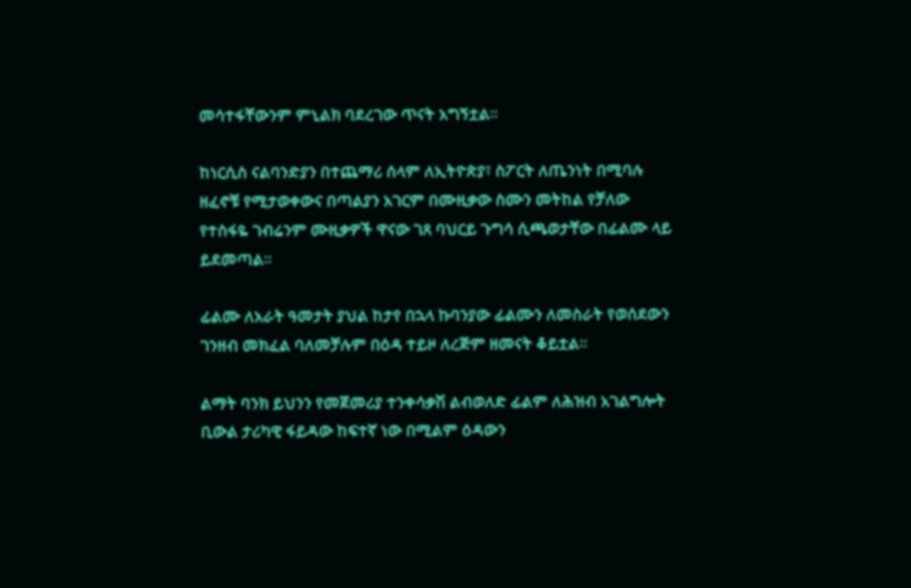መሳተፋቸውንም ምኒልክ ባደረገው ጥናት አግኝቷል።

ከነርሲስ ናልባንድያን በተጨማሪ ሰላም ለኢትዮጵያ፣ ስፖርት ለጤንነት በሚባሉ ዘፈኖቹ የሚታወቀውና በጣልያን አገርም በሙዚቃው ስሙን መትከል የቻለው የተስፋዬ ገብሬንም ሙዚቃዎች ዋናው ገጸ ባህርይ ጉግሳ ሲጫወታቸው በፊልሙ ላይ ይደመጣል።

ፊልሙ ለአራት ዓመታት ያህል ከታየ በኋላ ኩባንያው ፊልሙን ለመስራት የወሰደውን ገንዘብ መክፈል ባለመቻሉም በዕዳ ተይዞ ለረጅም ዘመናት ቆይቷል።

ልማት ባንክ ይህንን የመጀመሪያ ተንቀሳቃሽ ልብወለድ ፊልም ለሕዝብ አገልግሎት ቢውል ታሪካዊ ፋይዳው ከፍተኛ ነው በሚልም ዕዳውን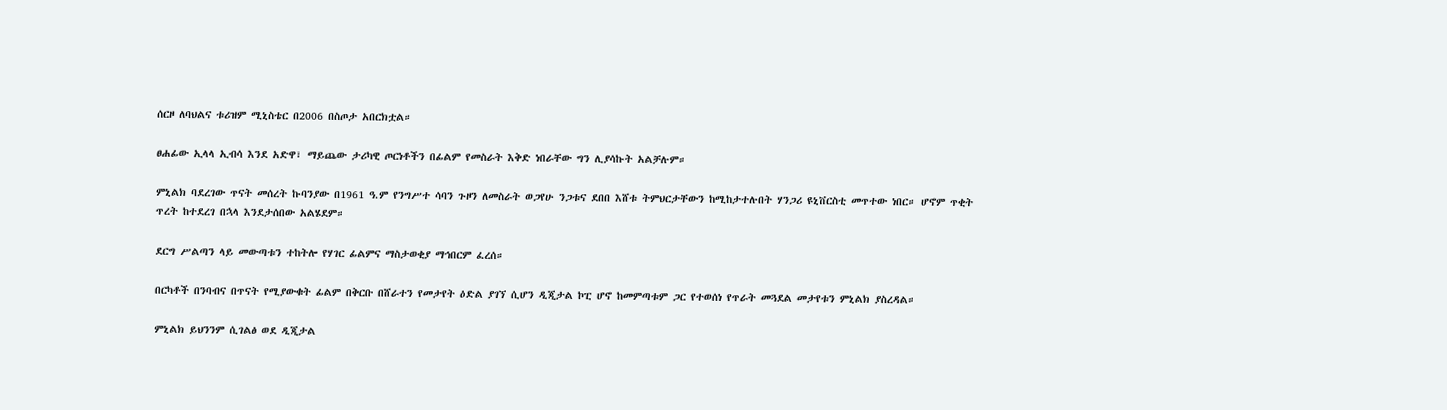ሰርዞ ለባህልና ቱሪዝም ሚኒስቴር በ2006 በስጦታ አበርክቷል።

ፀሐፊው ኢላላ ኢብሳ እንደ አድዋ፣ ማይጨው ታሪካዊ ጦርነቶችን በፊልም የመስራት እቅድ ነበራቸው ግን ሊያሳኩት አልቻሉም።

ምኒልክ ባደረገው ጥናት መሰረት ኩባንያው በ1961 ዓ.ም የንግሥተ ሳባን ጉዞን ለመስራት ወጋየሁ ንጋቱና ደበበ እሸቱ ትምህርታቸውን ከሚከታተሉበት ሃንጋሪ ዩኒቨርስቲ መጥተው ነበር። ሆኖም ጥቂት ጥረት ከተደረገ በኋላ እንደታሰበው አልሄደም።

ደርግ ሥልጣን ላይ መውጣቱን ተከትሎ የሃገር ፊልምና ማስታወቂያ ማኅበርም ፈረሰ።

በርካቶች በንባብና በጥናት የሚያውቁት ፊልም በቅርቡ በሸራተን የመታየት ዕድል ያገኘ ሲሆን ዲጂታል ኮፒ ሆኖ ከመምጣቱም ጋር የተወሰነ የጥራት መጓደል መታየቱን ምኒልክ ያስረዳል።

ምኒልክ ይህንንም ሲገልፅ ወደ ዲጂታል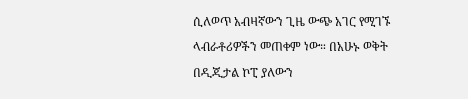ሲለወጥ አብዛኛውን ጊዜ ውጭ አገር የሚገኙ ላብራቶሪዎችን መጠቀም ነው። በአሁኑ ወቅት በዲጂታል ኮፒ ያለውን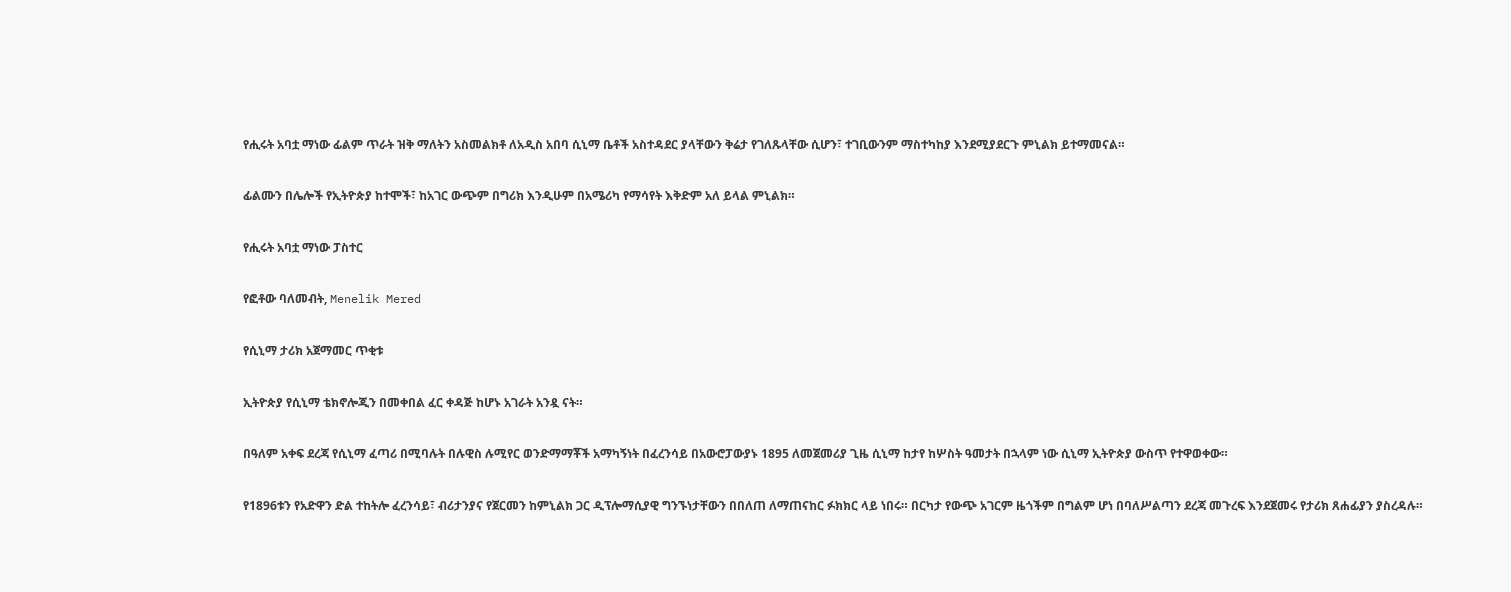የሒሩት አባቷ ማነው ፊልም ጥራት ዝቅ ማለትን አስመልክቶ ለአዲስ አበባ ሲኒማ ቤቶች አስተዳደር ያላቸውን ቅሬታ የገለጹላቸው ሲሆን፣ ተገቢውንም ማስተካከያ እንደሚያደርጉ ምኒልክ ይተማመናል።

ፊልሙን በሌሎች የኢትዮጵያ ከተሞች፣ ከአገር ውጭም በግሪክ እንዲሁም በአሜሪካ የማሳየት እቅድም አለ ይላል ምኒልክ።

የሒሩት አባቷ ማነው ፓስተር

የፎቶው ባለመብት, Menelik Mered

የሲኒማ ታሪክ አጀማመር ጥቂቱ

ኢትዮጵያ የሲኒማ ቴክኖሎጂን በመቀበል ፈር ቀዳጅ ከሆኑ አገራት አንዷ ናት።

በዓለም አቀፍ ደረጃ የሲኒማ ፈጣሪ በሚባሉት በሉዊስ ሉሚየር ወንድማማቾች አማካኝነት በፈረንሳይ በአውሮፓውያኑ 1895 ለመጀመሪያ ጊዜ ሲኒማ ከታየ ከሦስት ዓመታት በኋላም ነው ሲኒማ ኢትዮጵያ ውስጥ የተዋወቀው።

የ1896ቱን የአድዋን ድል ተከትሎ ፈረንሳይ፣ ብሪታንያና የጀርመን ከምኒልክ ጋር ዲፕሎማሲያዊ ግንኙነታቸውን በበለጠ ለማጠናከር ፉክክር ላይ ነበሩ። በርካታ የውጭ አገርም ዜጎችም በግልም ሆነ በባለሥልጣን ደረጃ መጉረፍ እንደጀመሩ የታሪክ ጸሐፊያን ያስረዳሉ።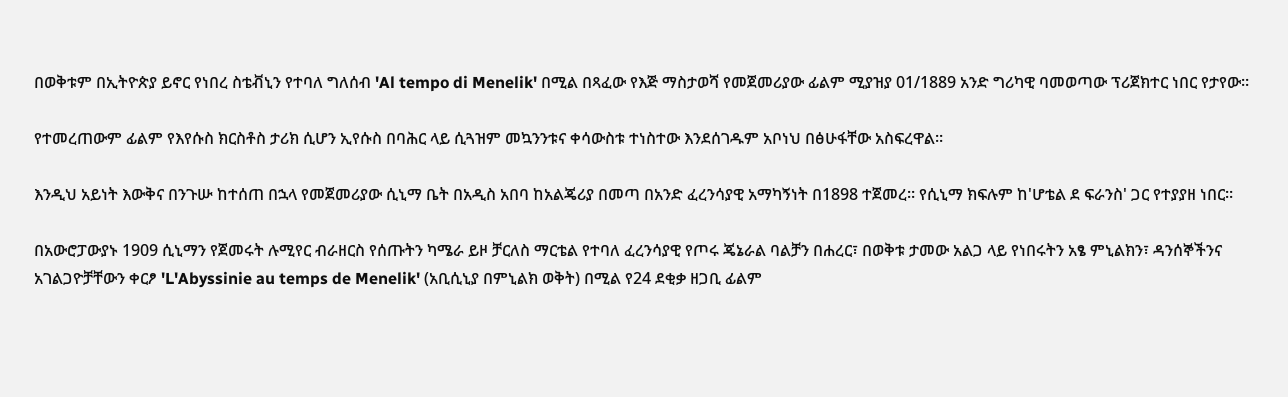በወቅቱም በኢትዮጵያ ይኖር የነበረ ስቴቭኒን የተባለ ግለሰብ 'Al tempo di Menelik' በሚል በጻፈው የእጅ ማስታወሻ የመጀመሪያው ፊልም ሚያዝያ 01/1889 አንድ ግሪካዊ ባመወጣው ፕሪጀክተር ነበር የታየው።

የተመረጠውም ፊልም የእየሱስ ክርስቶስ ታሪክ ሲሆን ኢየሱስ በባሕር ላይ ሲጓዝም መኳንንቱና ቀሳውስቱ ተነስተው እንደሰገዱም አቦነህ በፅሁፋቸው አስፍረዋል።

እንዲህ አይነት እውቅና በንጉሡ ከተሰጠ በኋላ የመጀመሪያው ሲኒማ ቤት በአዲስ አበባ ከአልጄሪያ በመጣ በአንድ ፈረንሳያዊ አማካኝነት በ1898 ተጀመረ። የሲኒማ ክፍሉም ከ'ሆቴል ደ ፍራንስ' ጋር የተያያዘ ነበር።

በአውሮፓውያኑ 1909 ሲኒማን የጀመሩት ሉሚየር ብራዘርስ የሰጡትን ካሜራ ይዞ ቻርለስ ማርቴል የተባለ ፈረንሳያዊ የጦሩ ጄኔራል ባልቻን በሐረር፣ በወቅቱ ታመው አልጋ ላይ የነበሩትን አፄ ምኒልክን፣ ዳንሰኞችንና አገልጋዮቻቸውን ቀርፆ 'L'Abyssinie au temps de Menelik' (አቢሲኒያ በምኒልክ ወቅት) በሚል የ24 ደቂቃ ዘጋቢ ፊልም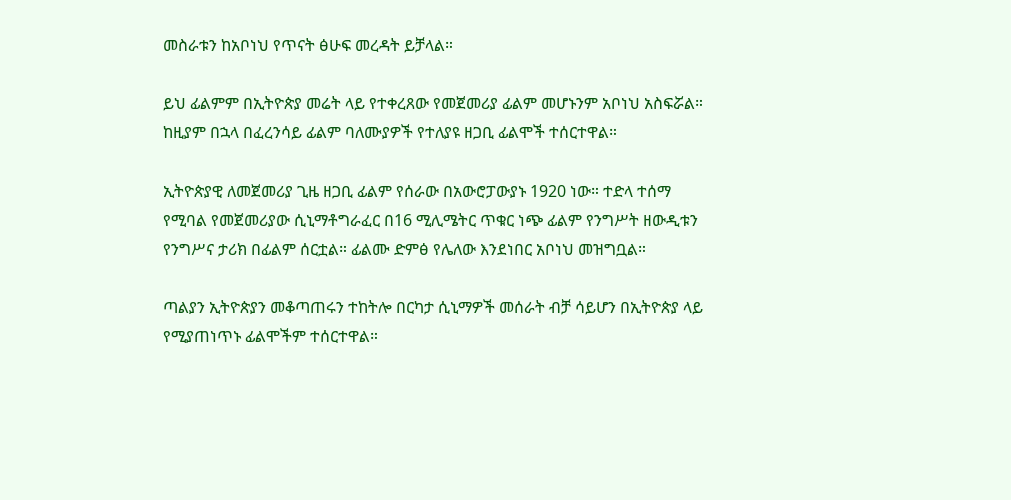መስራቱን ከአቦነህ የጥናት ፅሁፍ መረዳት ይቻላል።

ይህ ፊልምም በኢትዮጵያ መሬት ላይ የተቀረጸው የመጀመሪያ ፊልም መሆኑንም አቦነህ አስፍሯል። ከዚያም በኋላ በፈረንሳይ ፊልም ባለሙያዎች የተለያዩ ዘጋቢ ፊልሞች ተሰርተዋል።

ኢትዮጵያዊ ለመጀመሪያ ጊዜ ዘጋቢ ፊልም የሰራው በአውሮፓውያኑ 1920 ነው። ተድላ ተሰማ የሚባል የመጀመሪያው ሲኒማቶግራፈር በ16 ሚሊሜትር ጥቁር ነጭ ፊልም የንግሥት ዘውዲቱን የንግሥና ታሪክ በፊልም ሰርቷል። ፊልሙ ድምፅ የሌለው እንደነበር አቦነህ መዝግቧል።

ጣልያን ኢትዮጵያን መቆጣጠሩን ተከትሎ በርካታ ሲኒማዎች መሰራት ብቻ ሳይሆን በኢትዮጵያ ላይ የሚያጠነጥኑ ፊልሞችም ተሰርተዋል።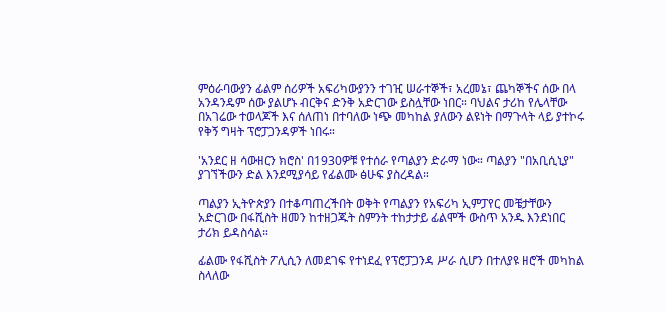ምዕራባውያን ፊልም ሰሪዎች አፍሪካውያንን ተገዢ ሠራተኞች፣ አረመኔ፣ ጨካኞችና ሰው በላ አንዳንዴም ሰው ያልሆኑ ብርቅና ድንቅ አድርገው ይስሏቸው ነበር። ባህልና ታሪከ የሌላቸው በአገሬው ተወላጆች እና ሰለጠነ በተባለው ነጭ መካከል ያለውን ልዩነት በማጉላት ላይ ያተኮሩ የቅኝ ግዛት ፕሮፓጋንዳዎች ነበሩ።

'አንደር ዘ ሳውዘርን ክሮስ' በ1930ዎቹ የተሰራ የጣልያን ድራማ ነው። ጣልያን "በአቢሲኒያ" ያገኘችውን ድል እንደሚያሳይ የፊልሙ ፅሁፍ ያስረዳል።

ጣልያን ኢትዮጵያን በተቆጣጠረችበት ወቅት የጣልያን የአፍሪካ ኢምፓየር መቼታቸውን አድርገው በፋሺስት ዘመን ከተዘጋጁት ስምንት ተከታታይ ፊልሞች ውስጥ አንዱ እንደነበር ታሪክ ይዳስሳል።

ፊልሙ የፋሺስት ፖሊሲን ለመደገፍ የተነደፈ የፕሮፓጋንዳ ሥራ ሲሆን በተለያዩ ዘሮች መካከል ስላለው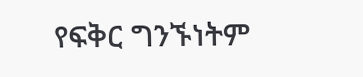የፍቅር ግንኙነትም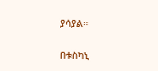ያሳያል።

በቱስካኒ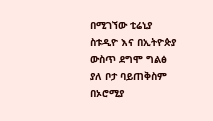በሚገኘው ቲሬኒያ ስቱዲዮ እና በኢትዮጵያ ውስጥ ደግሞ ግልፅ ያለ ቦታ ባይጠቅስም በኦሮሚያ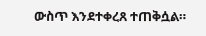ውስጥ እንደተቀረጸ ተጠቅሷል።